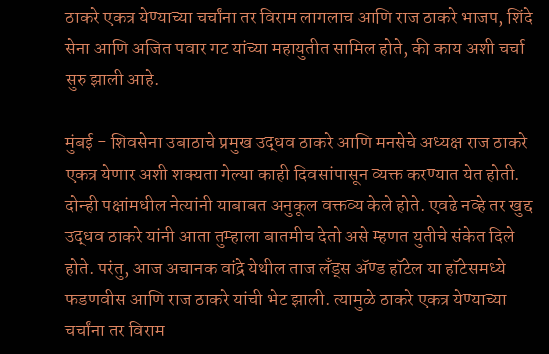ठाकरे एकत्र येण्याच्या चर्चांना तर विराम लागलाच आणि राज ठाकरे भाजप, शिंदे सेना आणि अजित पवार गट यांच्या महायुतीत सामिल होते, की काय अशी चर्चा सुरु झाली आहे.

मुंबई - शिवसेना उबाठाचे प्रमुख उद्धव ठाकरे आणि मनसेचे अध्यक्ष राज ठाकरे एकत्र येणार अशी शक्यता गेल्या काही दिवसांपासून व्यक्त करण्यात येत होती. दोन्ही पक्षांमधील नेत्यांनी याबाबत अनुकूल वक्तव्य केले होते. एवढे नव्हे तर खुद्द उद्धव ठाकरे यांनी आता तुम्हाला बातमीच देतो असे म्हणत युतीचे संकेत दिले होते. परंतु, आज अचानक वांद्रे येथील ताज लॅंड्स ॲण्ड हॉटेल या हॉटेसमध्ये फडणवीस आणि राज ठाकरे यांची भेट झाली. त्यामुळे ठाकरे एकत्र येण्याच्या चर्चांना तर विराम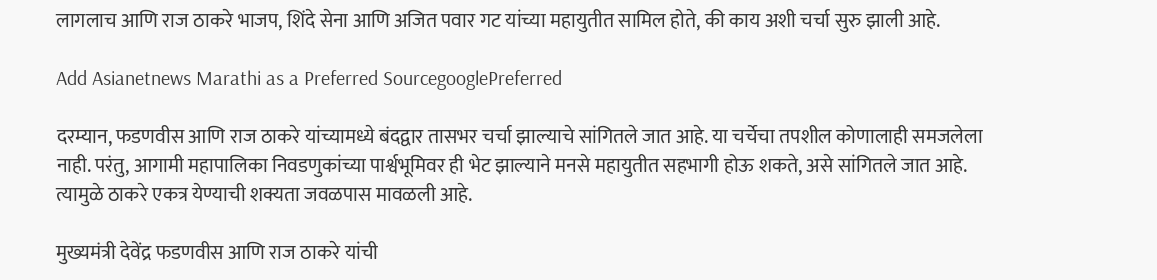लागलाच आणि राज ठाकरे भाजप, शिंदे सेना आणि अजित पवार गट यांच्या महायुतीत सामिल होते, की काय अशी चर्चा सुरु झाली आहे.

Add Asianetnews Marathi as a Preferred SourcegooglePreferred

दरम्यान, फडणवीस आणि राज ठाकरे यांच्यामध्ये बंदद्वार तासभर चर्चा झाल्याचे सांगितले जात आहे. या चर्चेचा तपशील कोणालाही समजलेला नाही. परंतु, आगामी महापालिका निवडणुकांच्या पार्श्वभूमिवर ही भेट झाल्याने मनसे महायुतीत सहभागी होऊ शकते, असे सांगितले जात आहे. त्यामुळे ठाकरे एकत्र येण्याची शक्यता जवळपास मावळली आहे.

मुख्यमंत्री देवेंद्र फडणवीस आणि राज ठाकरे यांची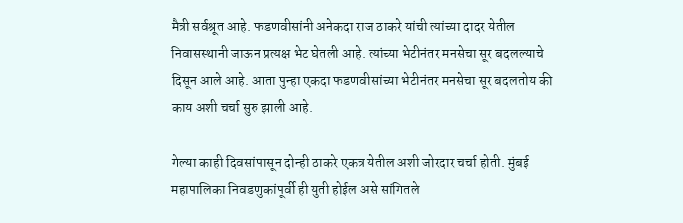मैत्री सर्वश्रूत आहे. फडणवीसांनी अनेकदा राज ठाकरे यांची त्यांच्या दादर येतील निवासस्थानी जाऊन प्रत्यक्ष भेट घेतली आहे. त्यांच्या भेटीनंतर मनसेचा सूर बदलल्याचे दिसून आले आहे. आता पुन्हा एकदा फडणवीसांच्या भेटीनंतर मनसेचा सूर बदलतोय की काय अशी चर्चा सुरु झाली आहे.

गेल्या काही दिवसांपासून दोन्ही ठाकरे एकत्र येतील अशी जोरदार चर्चा होती. मुंबई महापालिका निवडणुकांपूर्वी ही युती होईल असे सांगितले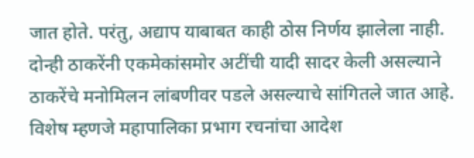जात होते. परंतु, अद्याप याबाबत काही ठोस निर्णय झालेला नाही. दोन्ही ठाकरेंनी एकमेकांसमोर अटींची यादी सादर केली असल्याने ठाकरेंचे मनोमिलन लांबणीवर पडले असल्याचे सांगितले जात आहे. विशेष म्हणजे महापालिका प्रभाग रचनांचा आदेश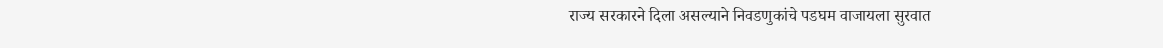राज्य सरकारने दिला असल्याने निवडणुकांचे पडघम वाजायला सुरवात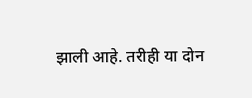झाली आहे. तरीही या दोन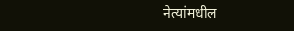नेत्यांमधील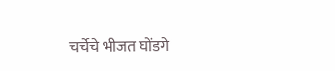चर्चेचे भीजत घोंडगे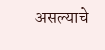असल्याचे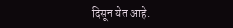दिसून येत आहे.